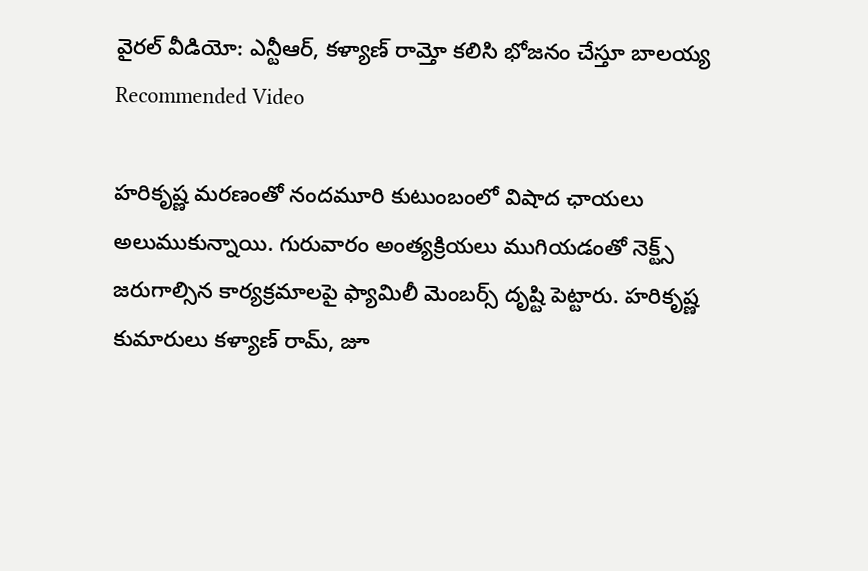వైరల్ వీడియో: ఎన్టీఆర్, కళ్యాణ్ రామ్తో కలిసి భోజనం చేస్తూ బాలయ్య
Recommended Video

హరికృష్ణ మరణంతో నందమూరి కుటుంబంలో విషాద ఛాయలు అలుముకున్నాయి. గురువారం అంత్యక్రియలు ముగియడంతో నెక్ట్స్ జరుగాల్సిన కార్యక్రమాలపై ఫ్యామిలీ మెంబర్స్ దృష్టి పెట్టారు. హరికృష్ణ కుమారులు కళ్యాణ్ రామ్, జూ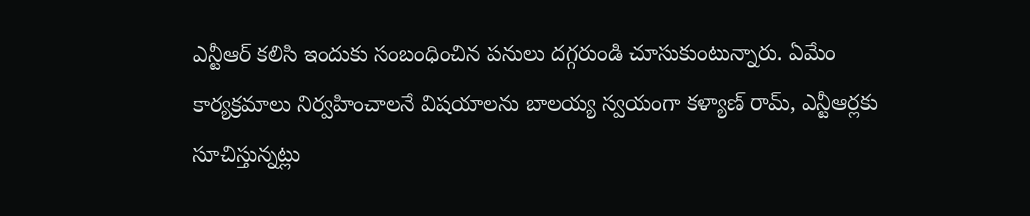ఎన్టీఆర్ కలిసి ఇందుకు సంబంధించిన పనులు దగ్గరుండి చూసుకుంటున్నారు. ఏమేం కార్యక్రమాలు నిర్వహించాలనే విషయాలను బాలయ్య స్వయంగా కళ్యాణ్ రామ్, ఎన్టీఆర్లకు సూచిస్తున్నట్లు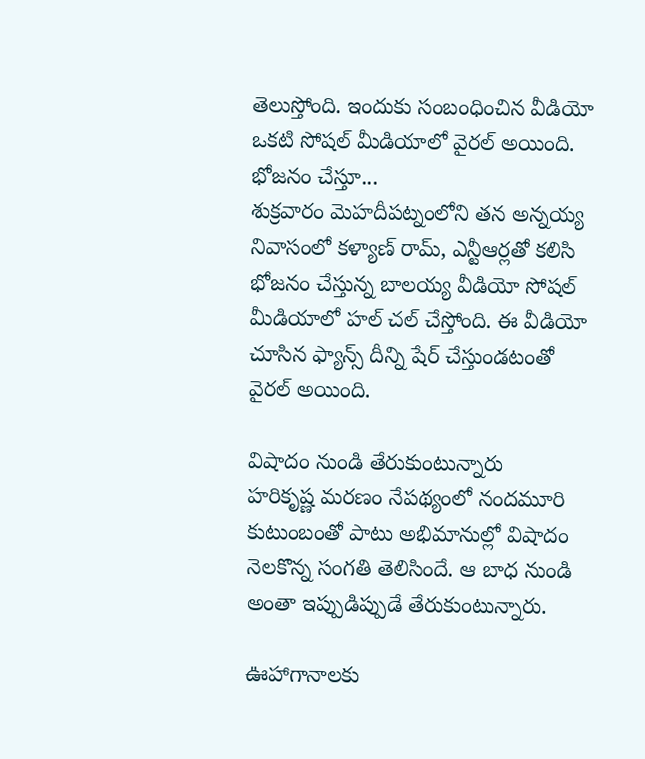తెలుస్తోంది. ఇందుకు సంబంధించిన వీడియో ఒకటి సోషల్ మీడియాలో వైరల్ అయింది.
భోజనం చేస్తూ...
శుక్రవారం మెహదీపట్నంలోని తన అన్నయ్య నివాసంలో కళ్యాణ్ రామ్, ఎన్టీఆర్లతో కలిసి భోజనం చేస్తున్న బాలయ్య వీడియో సోషల్ మీడియాలో హల్ చల్ చేస్తోంది. ఈ వీడియో చూసిన ఫ్యాన్స్ దీన్ని షేర్ చేస్తుండటంతో వైరల్ అయింది.

విషాదం నుండి తేరుకుంటున్నారు
హరికృష్ణ మరణం నేపథ్యంలో నందమూరి కుటుంబంతో పాటు అభిమానుల్లో విషాదం నెలకొన్న సంగతి తెలిసిందే. ఆ బాధ నుండి అంతా ఇప్పుడిప్పుడే తేరుకుంటున్నారు.

ఊహాగానాలకు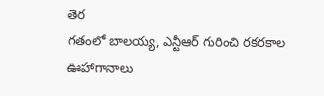తెర
గతంలో బాలయ్య, ఎన్టీఆర్ గురించి రకరకాల ఊహాగానాలు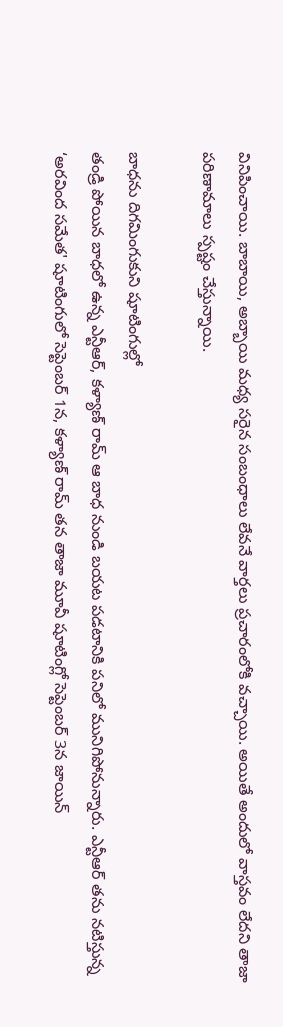వినిపించాయి. బాబాయి, అబ్బాయి మధ్య సరైన సంబంధాలు లేవనే వార్తలు ప్రచారంలోకి వచ్చాయి. అయితే అందులో వాస్తవం లేదని తాజా పరిణామాలు స్పష్టం చేస్తున్నాయి.

బాధను దిగమింగుకుని షూటింగుల్లో
తండ్రి పోయిన బాధలో ఉన్న ఎన్టీఆర్, కళ్యాణ్ రామ్ ఆ బాధ నుండి బయట పడటానికి పనిలో మునిగిపోనున్నారు. ఎన్టీఆర్ తను నటిస్తున్న ‘అరవింద సమేత' షూటింగులో సెప్టెంబర్ 1న, కళ్యాణ్ రామ్ తన తాజా మూవీ షూటింగ్లో సెప్టెంబర్ 3న జాయిన్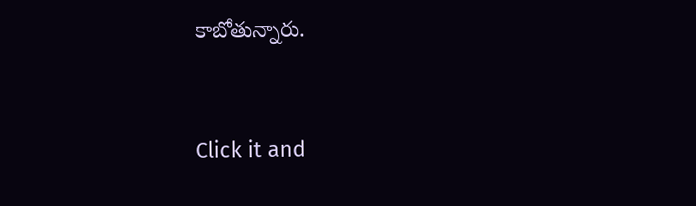కాబోతున్నారు.


Click it and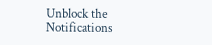Unblock the Notifications